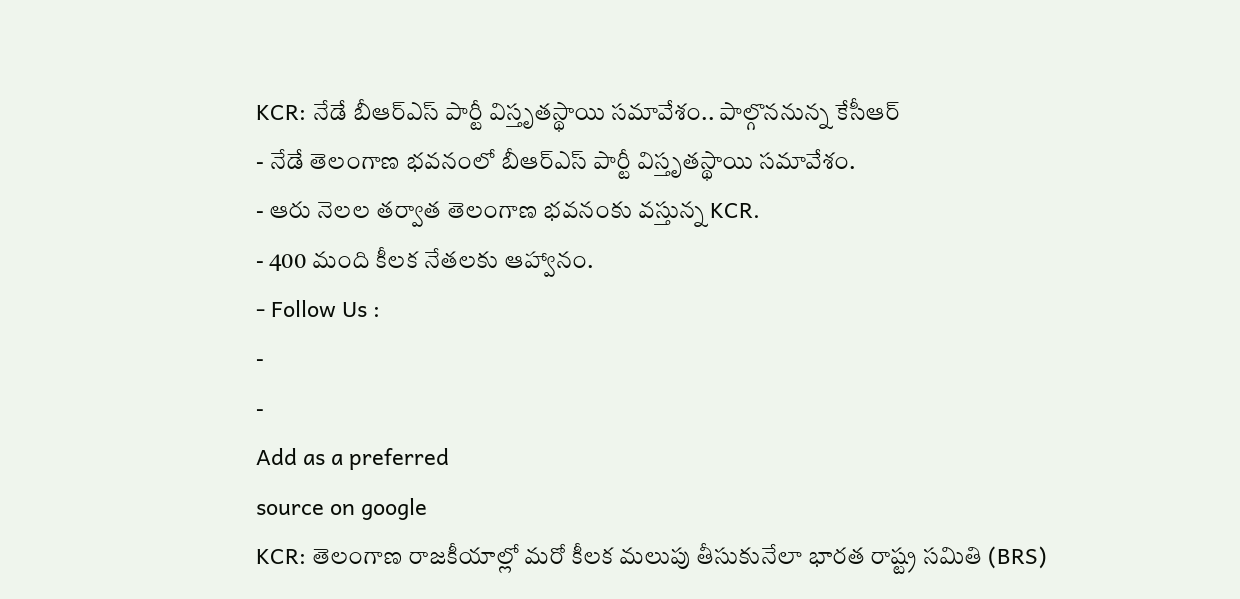KCR: నేడే బీఆర్ఎస్ పార్టీ విస్తృతస్థాయి సమావేశం.. పాల్గొననున్న కేసీఆర్
- నేడే తెలంగాణ భవనంలో బీఆర్ఎస్ పార్టీ విస్తృతస్థాయి సమావేశం.
- ఆరు నెలల తర్వాత తెలంగాణ భవనంకు వస్తున్న KCR.
- 400 మంది కీలక నేతలకు ఆహ్వానం.
- Follow Us :
-
-
Add as a preferred
source on google
KCR: తెలంగాణ రాజకీయాల్లో మరో కీలక మలుపు తీసుకునేలా భారత రాష్ట్ర సమితి (BRS)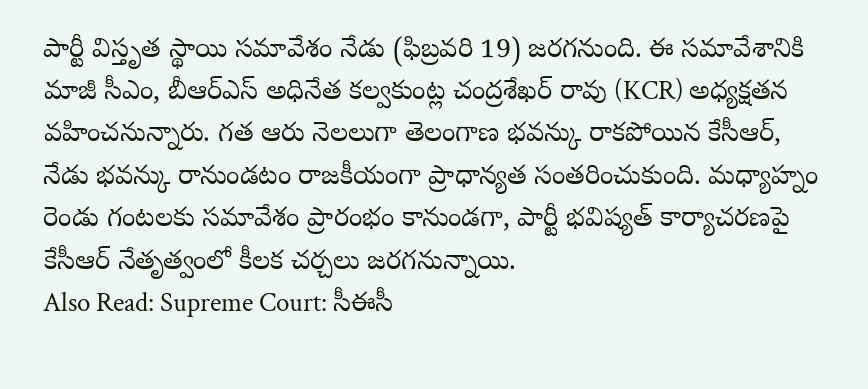పార్టీ విస్తృత స్థాయి సమావేశం నేడు (ఫిబ్రవరి 19) జరగనుంది. ఈ సమావేశానికి మాజీ సీఎం, బీఆర్ఎస్ అధినేత కల్వకుంట్ల చంద్రశేఖర్ రావు (KCR) అధ్యక్షతన వహించనున్నారు. గత ఆరు నెలలుగా తెలంగాణ భవన్కు రాకపోయిన కేసీఆర్, నేడు భవన్కు రానుండటం రాజకీయంగా ప్రాధాన్యత సంతరించుకుంది. మధ్యాహ్నం రెండు గంటలకు సమావేశం ప్రారంభం కానుండగా, పార్టీ భవిష్యత్ కార్యాచరణపై కేసీఆర్ నేతృత్వంలో కీలక చర్చలు జరగనున్నాయి.
Also Read: Supreme Court: సీఈసీ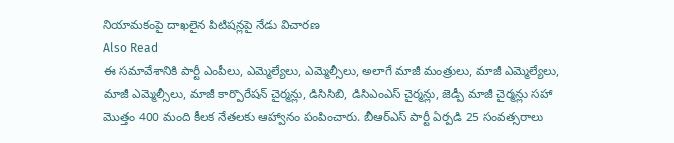నియామకంపై దాఖలైన పిటిషన్లపై నేడు విచారణ
Also Read
ఈ సమావేశానికి పార్టీ ఎంపీలు, ఎమ్మెల్యేలు, ఎమ్మెల్సీలు, అలాగే మాజీ మంత్రులు, మాజీ ఎమ్మెల్యేలు, మాజీ ఎమ్మెల్సీలు, మాజీ కార్పొరేషన్ చైర్మన్లు, డిసిసిబి, డిసిఎంఎస్ చైర్మన్లు, జెడ్పీ మాజీ చైర్మన్లు సహా మొత్తం 400 మంది కీలక నేతలకు ఆహ్వానం పంపించారు. బీఆర్ఎస్ పార్టీ ఏర్పడి 25 సంవత్సరాలు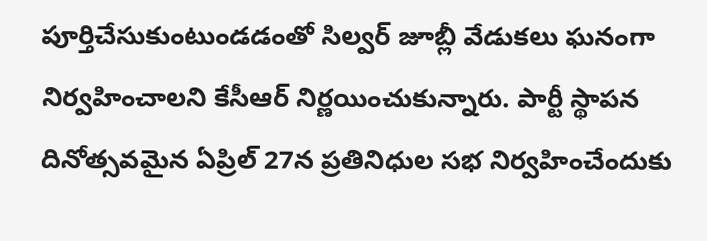పూర్తిచేసుకుంటుండడంతో సిల్వర్ జూబ్లీ వేడుకలు ఘనంగా నిర్వహించాలని కేసీఆర్ నిర్ణయించుకున్నారు. పార్టీ స్థాపన దినోత్సవమైన ఏప్రిల్ 27న ప్రతినిధుల సభ నిర్వహించేందుకు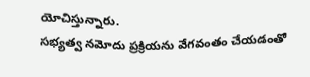యోచిస్తున్నారు.
సభ్యత్వ నమోదు ప్రక్రియను వేగవంతం చేయడంతో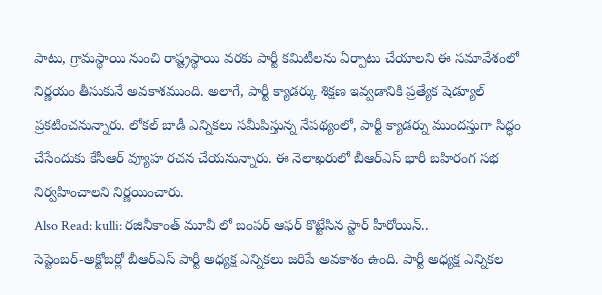పాటు, గ్రామస్థాయి నుంచి రాష్ట్రస్థాయి వరకు పార్టీ కమిటీలను ఏర్పాటు చేయాలని ఈ సమావేశంలో నిర్ణయం తీసుకునే అవకాశముంది. అలాగే, పార్టీ క్యాడర్కు శిక్షణ ఇవ్వడానికి ప్రత్యేక షెడ్యూల్ ప్రకటించనున్నారు. లోకల్ బాడీ ఎన్నికలు సమీపిస్తున్న నేపథ్యంలో, పార్టీ క్యాడర్ను ముందస్తుగా సిద్ధం చేసేందుకు కేసీఆర్ వ్యూహ రచన చేయనున్నారు. ఈ నెలాఖరులో బీఆర్ఎస్ భారీ బహిరంగ సభ నిర్వహించాలని నిర్ణయించారు.
Also Read: kulli: రజినీకాంత్ మూవీ లో బంపర్ ఆఫర్ కొట్టేసిన స్టార్ హీరోయిన్..
సెప్టెంబర్-అక్టోబర్లో బీఆర్ఎస్ పార్టీ అధ్యక్ష ఎన్నికలు జరిపే అవకాశం ఉంది. పార్టీ అధ్యక్ష ఎన్నికల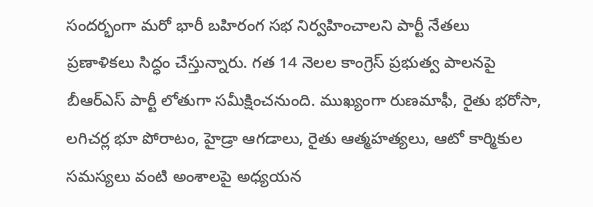సందర్భంగా మరో భారీ బహిరంగ సభ నిర్వహించాలని పార్టీ నేతలు ప్రణాళికలు సిద్ధం చేస్తున్నారు. గత 14 నెలల కాంగ్రెస్ ప్రభుత్వ పాలనపై బీఆర్ఎస్ పార్టీ లోతుగా సమీక్షించనుంది. ముఖ్యంగా రుణమాఫీ, రైతు భరోసా, లగిచర్ల భూ పోరాటం, హైడ్రా ఆగడాలు, రైతు ఆత్మహత్యలు, ఆటో కార్మికుల సమస్యలు వంటి అంశాలపై అధ్యయన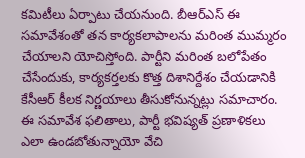కమిటీలు ఏర్పాటు చేయనుంది. బీఆర్ఎస్ ఈ సమావేశంతో తన కార్యకలాపాలను మరింత ముమ్మరం చేయాలని యోచిస్తోంది. పార్టీని మరింత బలోపేతం చేసేందుకు, కార్యకర్తలకు కొత్త దిశానిర్దేశం చేయడానికి కేసీఆర్ కీలక నిర్ణయాలు తీసుకోనున్నట్లు సమాచారం. ఈ సమావేశ ఫలితాలు, పార్టీ భవిష్యత్ ప్రణాళికలు ఎలా ఉండబోతున్నాయో వేచి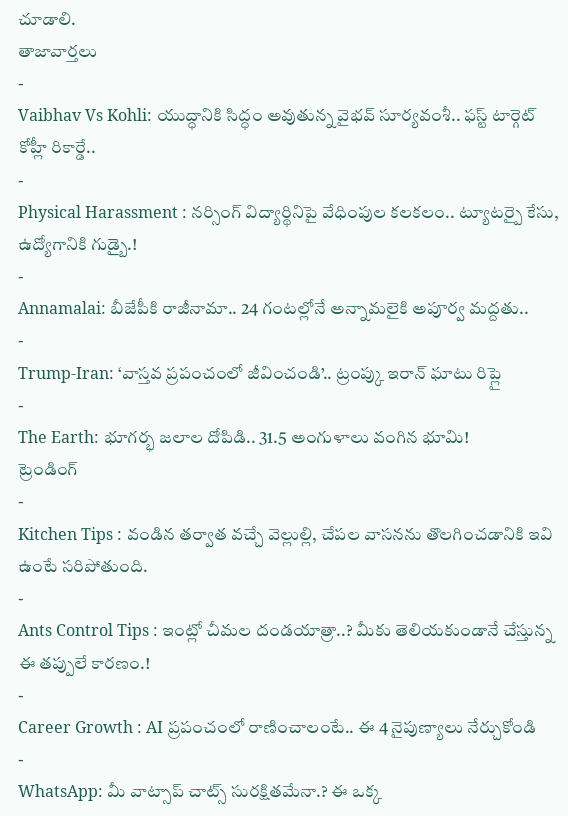చూడాలి.
తాజావార్తలు
-
Vaibhav Vs Kohli: యుద్ధానికి సిద్ధం అవుతున్న వైభవ్ సూర్యవంశీ.. ఫస్ట్ టార్గెట్ కోహ్లీ రికార్డే..
-
Physical Harassment : నర్సింగ్ విద్యార్థినిపై వేధింపుల కలకలం.. ట్యూటర్పై కేసు, ఉద్యోగానికి గుడ్బై.!
-
Annamalai: బీజేపీకి రాజీనామా.. 24 గంటల్లోనే అన్నామలైకి అపూర్వ మద్దతు..
-
Trump-Iran: ‘వాస్తవ ప్రపంచంలో జీవించండి’.. ట్రంప్కు ఇరాన్ ఘాటు రిప్లై
-
The Earth: భూగర్భ జలాల దోపిడి.. 31.5 అంగుళాలు వంగిన భూమి!
ట్రెండింగ్
-
Kitchen Tips : వండిన తర్వాత వచ్చే వెల్లుల్లి, చేపల వాసనను తొలగించడానికి ఇవి ఉంటే సరిపోతుంది.
-
Ants Control Tips : ఇంట్లో చీమల దండయాత్రా..? మీకు తెలియకుండానే చేస్తున్న ఈ తప్పులే కారణం.!
-
Career Growth : AI ప్రపంచంలో రాణించాలంటే.. ఈ 4 నైపుణ్యాలు నేర్చుకోండి
-
WhatsApp: మీ వాట్సాప్ చాట్స్ సురక్షితమేనా.? ఈ ఒక్క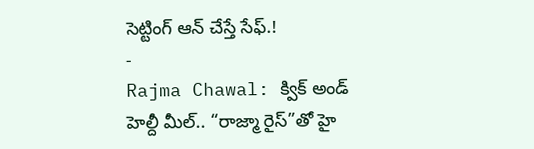సెట్టింగ్ ఆన్ చేస్తే సేఫ్.!
-
Rajma Chawal: క్విక్ అండ్ హెల్దీ మీల్.. “రాజ్మా రైస్”తో హై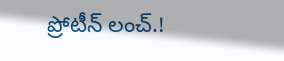ప్రోటీన్ లంచ్.!